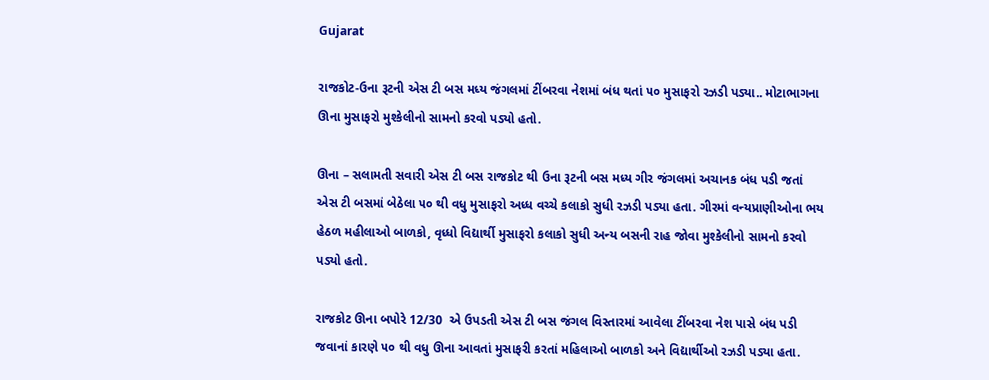Gujarat

રાજકોટ-ઉના રૂટની એસ ટી બસ મધ્ય જંગલમાં ટીંબરવા નેશમાં બંધ થતાં ૫૦ મુસાફરો રઝડી પડ્યા.. મોટાભાગના ઊના મુસાફરો મુશ્કેલીનો સામનો કરવો પડ્યો હતો.

ઊના – સલામતી સવારી એસ ટી બસ રાજકોટ થી ઉના રૂટની બસ મધ્ય ગીર જંગલમાં અચાનક બંધ પડી જતાં એસ ટી બસમાં બેઠેલા ૫૦ થી વધુ મુસાફરો અધ્ધ વચ્ચે કલાકો સુધી રઝડી પડ્યા હતા. ગીરમાં વન્યપ્રાણીઓના ભય હેઠળ મહીલાઓ બાળકો, વૃધ્ધો વિદ્યાર્થી મુસાફરો કલાકો સુધી અન્ય બસની રાહ જોવા મુશ્કેલીનો સામનો કરવો પડ્યો હતો.

રાજકોટ ઊના બપોરે 12/30  એ ઉપડતી એસ ટી બસ જંગલ વિસ્તારમાં આવેલા ટીંબરવા નેશ પાસે બંધ પડી જવાનાં કારણે ૫૦ થી વધુ ઊના આવતાં મુસાફરી કરતાં મહિલાઓ બાળકો અને વિદ્યાર્થીઓ રઝડી પડ્યા હતા.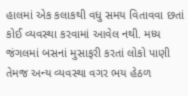હાલમાં એક કલાકથી વધુ સમય વિતાવવા છતાં કોઈ વ્યવસ્થા કરવામાં આવેલ નથી. મધ્ય જંગલમાં બસનાં મુસાફરી કરતાં લોકો પાણી તેમજ અન્ય વ્યવસ્થા વગર ભય હેઠળ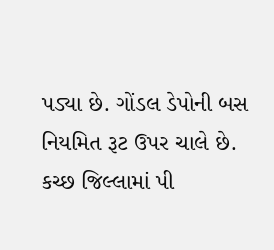પડ્યા છે. ગોંડલ ડેપોની બસ નિયમિત રૂટ ઉપર ચાલે છે. કચ્છ જિલ્લામાં પી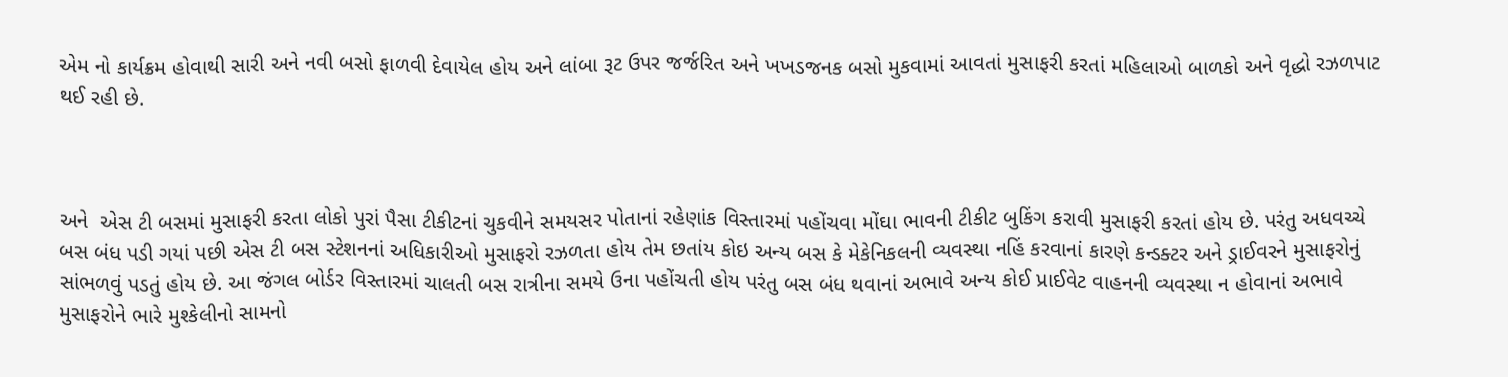એમ નો કાર્યક્રમ હોવાથી સારી અને નવી બસો ફાળવી દેવાયેલ હોય અને લાંબા રૂટ ઉપર જર્જરિત અને ખખડજનક બસો મુકવામાં આવતાં મુસાફરી કરતાં મહિલાઓ બાળકો અને વૃદ્ધો રઝળપાટ થઈ રહી છે.



અને  એસ ટી બસમાં મુસાફરી કરતા લોકો પુરાં પૈસા ટીકીટનાં ચુકવીને સમયસર પોતાનાં રહેણાંક વિસ્તારમાં પહોંચવા મોંઘા ભાવની ટીકીટ બુકિંગ કરાવી મુસાફરી કરતાં હોય છે. પરંતુ અધવચ્ચે બસ બંધ પડી ગયાં પછી એસ ટી બસ સ્ટેશનનાં અધિકારીઓ મુસાફરો રઝળતા હોય તેમ છતાંય કોઇ અન્ય બસ કે મેકેનિકલની વ્યવસ્થા નહિં કરવાનાં કારણે કન્ડક્ટર અને ડ્રાઈવરને મુસાફરોનું સાંભળવું પડતું હોય છે. આ જંગલ બોર્ડર વિસ્તારમાં ચાલતી બસ રાત્રીના સમયે ઉના પહોંચતી હોય પરંતુ બસ બંધ થવાનાં અભાવે અન્ય કોઈ પ્રાઈવેટ વાહનની વ્યવસ્થા ન હોવાનાં અભાવે મુસાફરોને ભારે મુશ્કેલીનો સામનો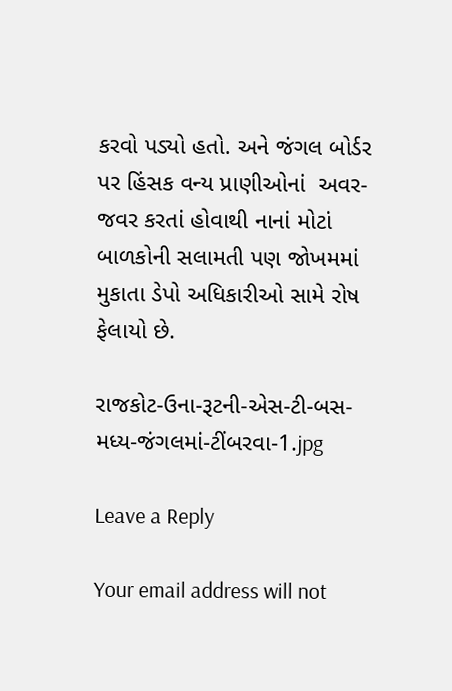કરવો પડ્યો હતો. અને જંગલ બોર્ડર પર હિંસક વન્ય પ્રાણીઓનાં  અવર-જવર કરતાં હોવાથી નાનાં મોટાં બાળકોની સલામતી પણ જોખમમાં મુકાતા ડેપો અધિકારીઓ સામે રોષ ફેલાયો છે.

રાજકોટ-ઉના-રૂટની-એસ-ટી-બસ-મધ્ય-જંગલમાં-ટીંબરવા-1.jpg

Leave a Reply

Your email address will not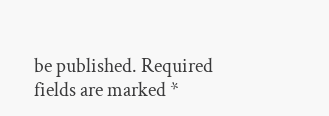be published. Required fields are marked *